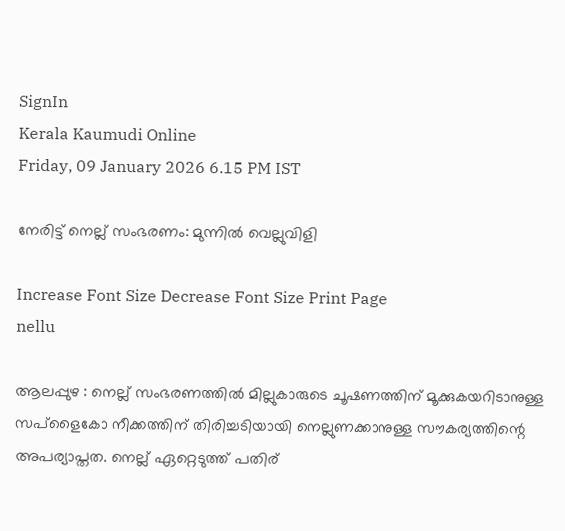SignIn
Kerala Kaumudi Online
Friday, 09 January 2026 6.15 PM IST

നേരിട്ട് നെല്ല് സംഭരണം: മുന്നിൽ വെല്ലുവിളി

Increase Font Size Decrease Font Size Print Page
nellu

ആലപ്പുഴ : നെല്ല് സംഭരണത്തിൽ മില്ലുകാരുടെ ചൂഷണത്തിന് മൂക്കുകയറിടാനുള്ള സപ്ളൈകോ നീക്കത്തിന് തിരിച്ചടിയായി നെല്ലുണക്കാനുള്ള സൗകര്യത്തിന്റെ അപര്യാപ്തത. നെല്ല് ഏറ്റെടുത്ത് പതിര്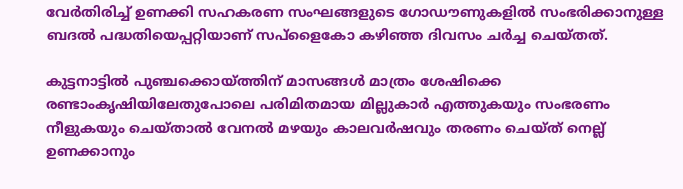വേർതിരിച്ച് ഉണക്കി സഹകരണ സംഘങ്ങളുടെ ഗോഡൗണുകളിൽ സംഭരിക്കാനുള്ള ബദൽ പദ്ധതിയെപ്പറ്റിയാണ് സപ്ളൈകോ കഴിഞ്ഞ ദിവസം ചർച്ച ചെയ്തത്.

കുട്ടനാട്ടിൽ പുഞ്ചക്കൊയ്ത്തിന് മാസങ്ങൾ മാത്രം ശേഷിക്കെ രണ്ടാംകൃഷിയിലേതുപോലെ പരിമിതമായ മില്ലുകാർ എത്തുകയും സംഭരണം നീളുകയും ചെയ്താൽ വേനൽ മഴയും കാലവർഷവും തരണം ചെയ്ത് നെല്ല് ഉണക്കാനും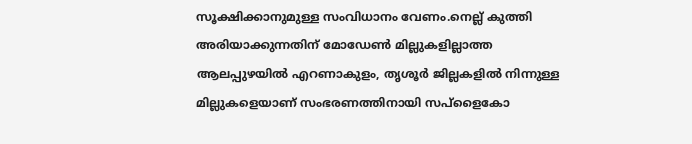സൂക്ഷിക്കാനുമുള്ള സംവിധാനം വേണം.നെല്ല് കുത്തി അരിയാക്കുന്നതിന് മോഡേൺ മില്ലുകളില്ലാത്ത ആലപ്പുഴയിൽ എറണാകുളം, തൃശൂർ ജില്ലകളിൽ നിന്നുള്ള മില്ലുകളെയാണ് സംഭരണത്തിനായി സപ്ളൈകോ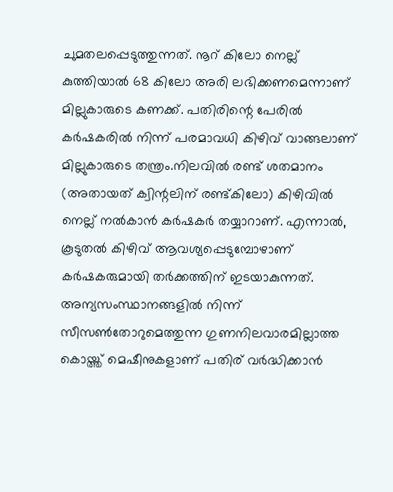ചുമതലപ്പെടുത്തുന്നത്. നൂറ് കിലോ നെല്ല് കുത്തിയാൽ 68 കിലോ അരി ലഭിക്കണമെന്നാണ് മില്ലുകാരുടെ കണക്ക്. പതിരിന്റെ പേരിൽ കർഷകരിൽ നിന്ന് പരമാവധി കിഴിവ് വാങ്ങലാണ് മില്ലുകാരുടെ തന്ത്രം.നിലവിൽ രണ്ട് ശതമാനം (അതായത് ക്വിന്റലിന് രണ്ട്കിലോ) കിഴിവിൽ നെല്ല് നൽകാൻ കർഷകർ തയ്യാറാണ്. എന്നാൽ, കൂടുതൽ കിഴിവ് ആവശ്യപ്പെടുമ്പോഴാണ് കർഷകരുമായി തർക്കത്തിന് ഇടയാകുന്നത്. അന്യസംസ്ഥാനങ്ങളിൽ നിന്ന് സീസൺതോറുമെത്തുന്ന ഗുണനിലവാരമില്ലാത്ത കൊയ്ത്ത് മെഷീനുകളാണ് പതിര് വർദ്ധിക്കാൻ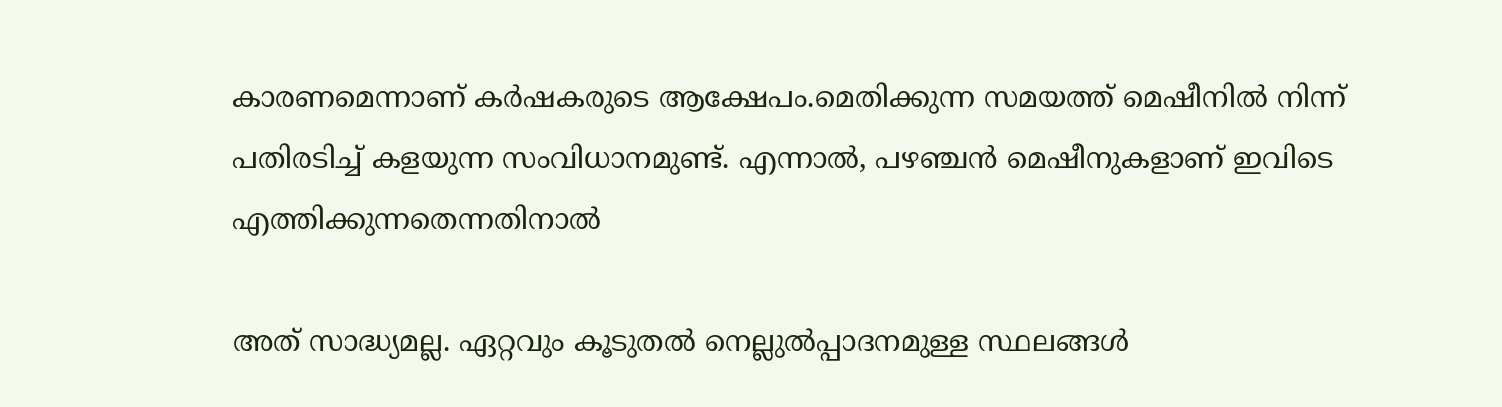കാരണമെന്നാണ് കർഷകരുടെ ആക്ഷേപം.മെതിക്കുന്ന സമയത്ത് മെഷീനിൽ നിന്ന് പതിരടിച്ച് കളയുന്ന സംവിധാനമുണ്ട്. എന്നാൽ, പഴഞ്ചൻ മെഷീനുകളാണ് ഇവിടെ എത്തിക്കുന്നതെന്നതിനാൽ

അത് സാദ്ധ്യമല്ല. ഏറ്റവും കൂടുതൽ നെല്ലുൽപ്പാദനമുള്ള സ്ഥലങ്ങൾ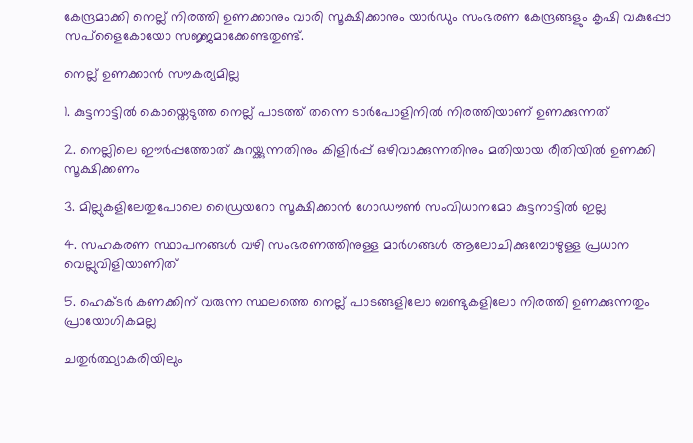കേന്ദ്രമാക്കി നെല്ല് നിരത്തി ഉണക്കാനും വാരി സൂക്ഷിക്കാനും യാർഡും സംഭരണ കേന്ദ്രങ്ങളും കൃഷി വകുപ്പോ സപ്ളൈകോയോ സജ്ജമാക്കേണ്ടതുണ്ട്.

നെല്ല് ഉണക്കാൻ സൗകര്യമില്ല

1. കുട്ടനാട്ടിൽ കൊയ്തെടുത്ത നെല്ല് പാടത്ത് തന്നെ ടാർപോളിനിൽ നിരത്തിയാണ് ഉണക്കുന്നത്

2. നെല്ലിലെ ഈർപ്പത്തോത് കുറയ്ക്കുന്നതിനും കിളിർപ്പ് ഒഴിവാക്കുന്നതിനും മതിയായ രീതിയിൽ ഉണക്കി സൂക്ഷിക്കണം

3. മില്ലുകളിലേതുപോലെ ഡ്രൈയറോ സൂക്ഷിക്കാൻ ഗോഡൗൺ സംവിധാനമോ കുട്ടനാട്ടിൽ ഇല്ല

4. സഹകരണ സ്ഥാപനങ്ങൾ വഴി സംഭരണത്തിനുള്ള മാർഗങ്ങൾ ആലോചിക്കുമ്പോഴുള്ള പ്രധാന വെല്ലുവിളിയാണിത്

5. ഹെക്ടർ കണക്കിന് വരുന്ന സ്ഥലത്തെ നെല്ല് പാടങ്ങളിലോ ബണ്ടുകളിലോ നിരത്തി ഉണക്കുന്നതും പ്രായോഗികമല്ല

ചതുർത്ഥ്യാകരിയിലും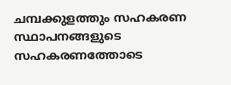ചമ്പക്കുളത്തും സഹകരണ സ്ഥാപനങ്ങളുടെ സഹകരണത്തോടെ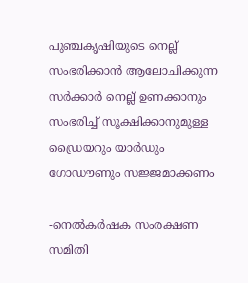പുഞ്ചകൃഷിയുടെ നെല്ല് സംഭരിക്കാൻ ആലോചിക്കുന്ന സർക്കാർ നെല്ല് ഉണക്കാനും സംഭരിച്ച് സൂക്ഷിക്കാനുമുള്ള ഡ്രൈയറും യാർഡും ഗോഡൗണും സജ്ജമാക്കണം

-നെൽകർഷക സംരക്ഷണ സമിതി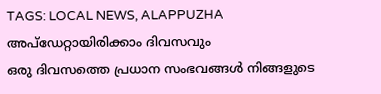TAGS: LOCAL NEWS, ALAPPUZHA
അപ്ഡേറ്റായിരിക്കാം ദിവസവും
ഒരു ദിവസത്തെ പ്രധാന സംഭവങ്ങൾ നിങ്ങളുടെ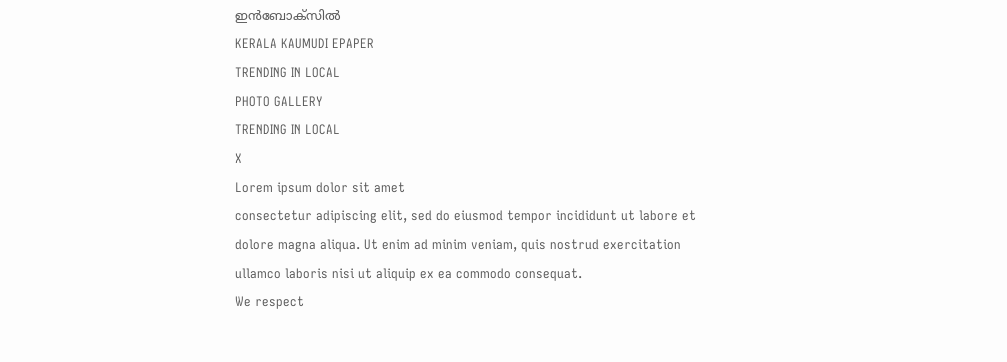ഇൻബോക്സിൽ
KERALA KAUMUDI EPAPER
TRENDING IN LOCAL
PHOTO GALLERY
TRENDING IN LOCAL
X
Lorem ipsum dolor sit amet
consectetur adipiscing elit, sed do eiusmod tempor incididunt ut labore et dolore magna aliqua. Ut enim ad minim veniam, quis nostrud exercitation ullamco laboris nisi ut aliquip ex ea commodo consequat.
We respect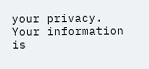your privacy. Your information is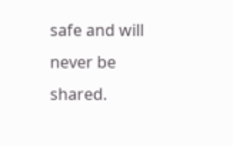safe and will never be shared.